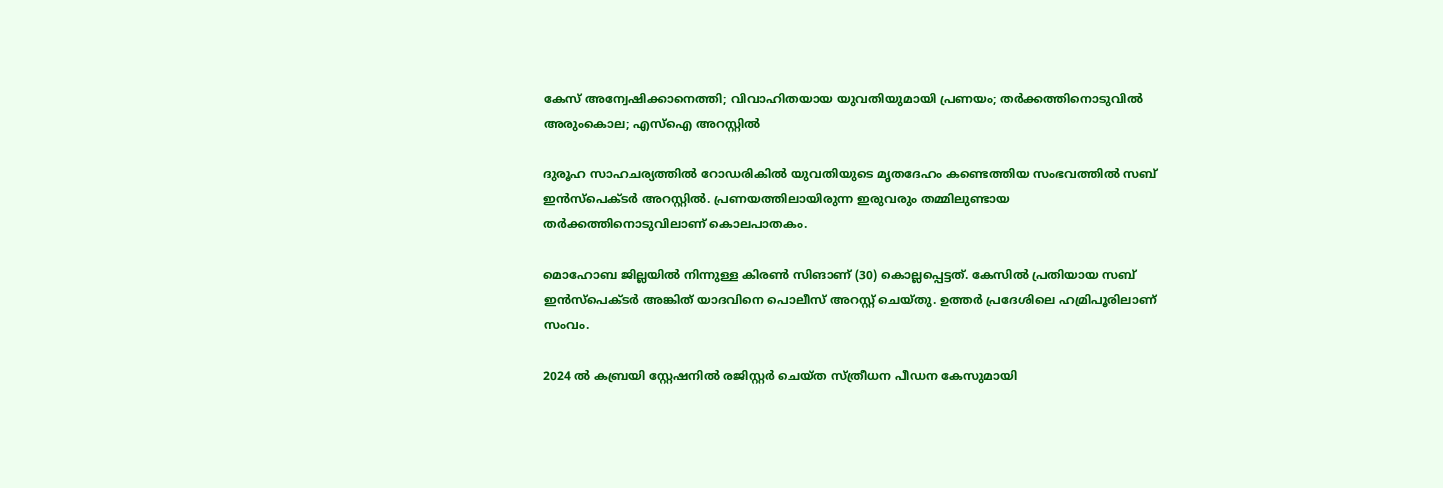കേസ് അന്വേഷിക്കാനെത്തി; വിവാഹിതയായ യുവതിയുമായി പ്രണയം; തര്‍ക്കത്തിനൊടുവില്‍ അരുംകൊല; എസ്ഐ അറസ്റ്റില്‍

ദുരൂഹ സാഹചര്യത്തില്‍ റോഡരികില്‍ യുവതിയുടെ മൃതദേഹം കണ്ടെത്തിയ സംഭവത്തില്‍ സബ് ഇന്‍സ്പെക്ടര്‍ അറസ്റ്റില്‍. പ്രണയത്തിലായിരുന്ന ഇരുവരും തമ്മിലുണ്ടായ തര്‍ക്കത്തിനൊടുവിലാണ് കൊലപാതകം.

മൊഹോബ ജില്ലയില്‍ നിന്നുള്ള കിരണ്‍ സിങാണ് (30) കൊല്ലപ്പെട്ടത്. കേസില്‍ പ്രതിയായ സബ് ഇന്‍സ്പെക്ടര്‍ അങ്കിത് യാദവിനെ പൊലീസ് അറസ്റ്റ് ചെയ്തു. ഉത്തര്‍ പ്രദേശിലെ ഹമ്രിപൂരിലാണ് സംവം.

2024 ല്‍ കബ്രയി സ്റ്റേഷനില്‍ രജിസ്റ്റര്‍ ചെയ്ത സ്ത്രീധന പീഡന കേസുമായി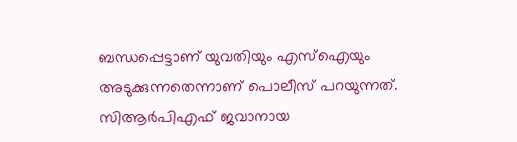ബന്ധപ്പെട്ടാണ് യുവതിയും എസ്ഐയും അടുക്കുന്നതെന്നാണ് പൊലീസ് പറയുന്നത്. സിആര്‍പിഎഫ് ജവാനായ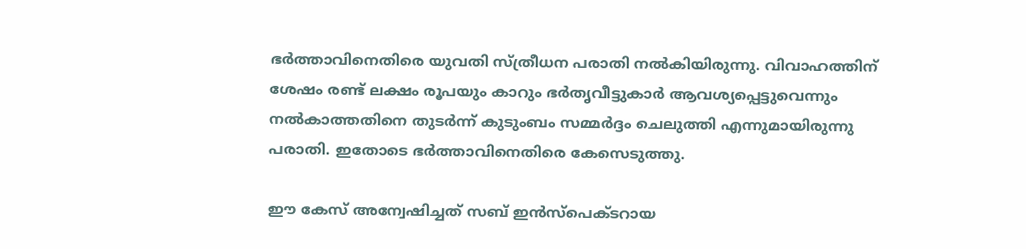ഭര്‍ത്താവിനെതിരെ യുവതി സ്ത്രീധന പരാതി നല്‍കിയിരുന്നു. വിവാഹത്തിന് ശേഷം രണ്ട് ലക്ഷം രൂപയും കാറും ഭര്‍തൃവീട്ടുകാര്‍ ആവശ്യപ്പെട്ടുവെന്നും നല്‍കാത്തതിനെ തുടര്‍ന്ന് കുടുംബം സമ്മര്‍ദ്ദം ചെലുത്തി എന്നുമായിരുന്നു പരാതി. ഇതോടെ ഭര്‍ത്താവിനെതിരെ കേസെടുത്തു.

ഈ കേസ് അന്വേഷിച്ചത് സബ് ഇന്‍സ്പെക്ടറായ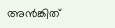അന്‍ങ്കിത്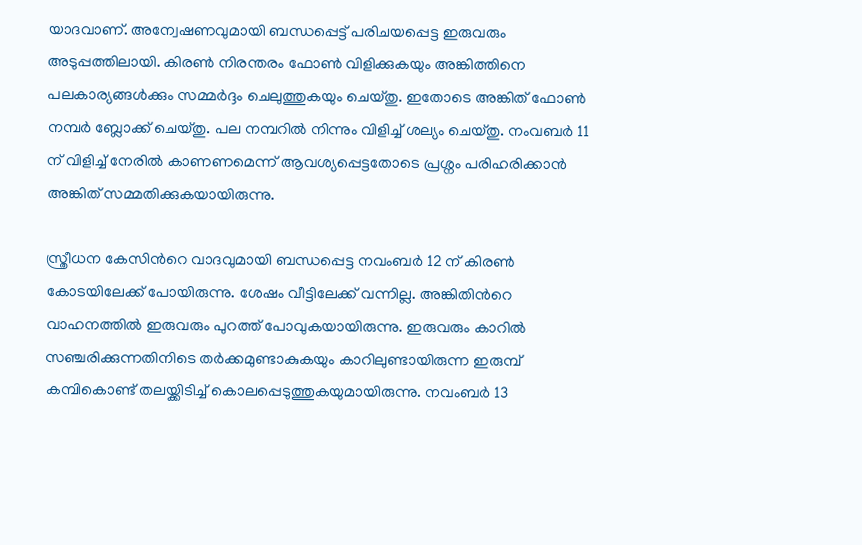യാദവാണ്. അന്വേഷണവുമായി ബന്ധപ്പെട്ട് പരിചയപ്പെട്ട ഇരുവരും അടുപ്പത്തിലായി. കിരണ്‍ നിരന്തരം ഫോണ്‍ വിളിക്കുകയും അങ്കിത്തിനെ പലകാര്യങ്ങള്‍ക്കും സമ്മര്‍ദ്ദം ചെലുത്തുകയും ചെയ്തു. ഇതോടെ അങ്കിത് ഫോണ്‍ നമ്പര്‍ ബ്ലോക്ക് ചെയ്തു. പല നമ്പറില്‍ നിന്നും വിളിച്ച് ശല്യം ചെയ്തു. നംവബര്‍ 11 ന് വിളിച്ച് നേരില്‍ കാണണമെന്ന് ആവശ്യപ്പെട്ടതോടെ പ്രശ്നം പരിഹരിക്കാന്‍ അങ്കിത് സമ്മതിക്കുകയായിരുന്നു.

സ്ത്രീധന കേസിന്‍റെ വാദവുമായി ബന്ധപ്പെട്ട നവംബര്‍ 12 ന് കിരണ്‍ കോടയിലേക്ക് പോയിരുന്നു. ശേഷം വീട്ടിലേക്ക് വന്നില്ല. അങ്കിതിന്‍റെ വാഹനത്തില്‍ ഇരുവരും പുറത്ത് പോവുകയായിരുന്നു. ഇരുവരും കാറില്‍ സഞ്ചരിക്കുന്നതിനിടെ തര്‍ക്കമുണ്ടാകുകയും കാറിലുണ്ടായിരുന്ന ഇരുമ്പ് കമ്പികൊണ്ട് തലയ്ക്കിടിച്ച് കൊലപ്പെടുത്തുകയുമായിരുന്നു. നവംബര്‍ 13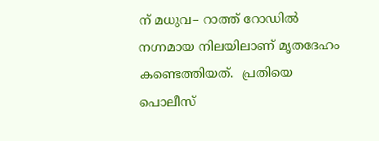ന് മധുവ– റാത്ത് റോഡില്‍ നഗ്നമായ നിലയിലാണ് മൃതദേഹം കണ്ടെത്തിയത്.  പ്രതിയെ പൊലീസ്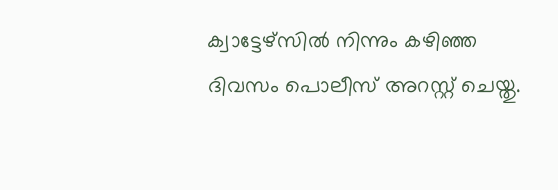ക്വാട്ടേഴ്സില്‍ നിന്നും കഴിഞ്ഞ ദിവസം പൊലീസ് അറസ്റ്റ് ചെയ്തു.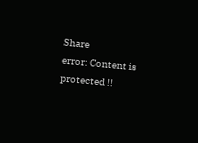Share
error: Content is protected !!